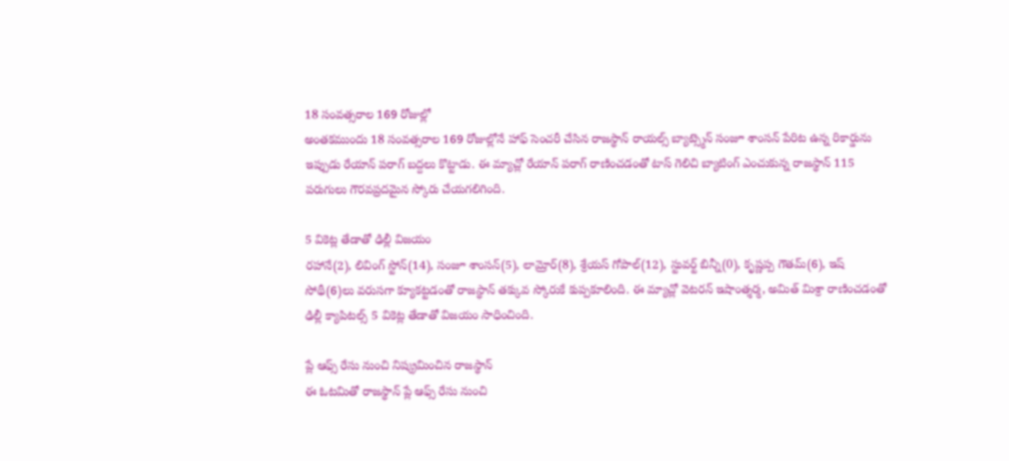18 సంవత్సరాల 169 రోజుల్లో
అంతకముందు 18 సంవత్సరాల 169 రోజుల్లోనే హాఫ్ సెంచరీ చేసిన రాజస్థాన్ రాయల్స్ బ్యాట్స్మెన్ సంజూ శాంసన్ పేరిట ఉన్న రికార్డును ఇప్పుడు రేయాన్ పరాగ్ బద్దలు కొట్టాడు. ఈ మ్యాచ్లో రేయాన్ పరాగ్ రాణించడంతో టాస్ గెలిచి బ్యాటింగ్ ఎంచుకున్న రాజస్థాన్ 115 పరుగులు గౌరవప్రదమైన స్కోరు చేయగలిగింది.

5 వికెట్ల తేడాతో ఢిల్లీ విజయం
రహానే(2), లివింగ్ స్టోన్(14), సంజూ శాంసన్(5), లామ్రోర్(8), శ్రేయస్ గోపాల్(12), స్టువర్ట్ బిన్నీ(0), కృష్ణప్ప గౌతమ్(6), ఇష్ సోథీ(6)లు వరుసగా క్యూకట్టడంతో రాజస్థాన్ తక్కువ స్కోరుకే కుప్పకూలింది. ఈ మ్యాచ్లో వెటరన్ ఇషాంత్శర్మ, అమిత్ మిశ్రా రాణించడంతో ఢిల్లీ క్యాపిటల్స్ 5 వికెట్ల తేడాతో విజయం సాధించింది.

ప్లే ఆఫ్స్ రేసు నుంచి నిష్క్రమించిన రాజస్థాన్
ఈ ఓటమితో రాజస్థాన్ ప్లే ఆఫ్స్ రేసు నుంచి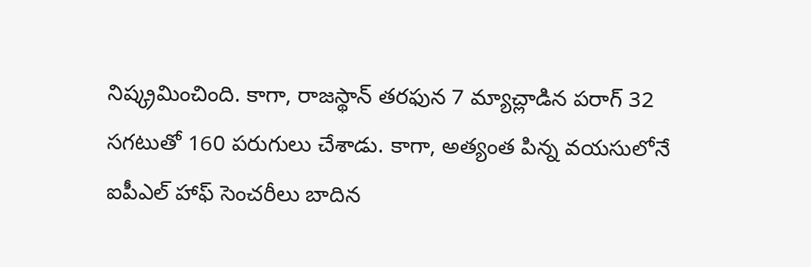నిష్క్రమించింది. కాగా, రాజస్థాన్ తరఫున 7 మ్యాచ్లాడిన పరాగ్ 32 సగటుతో 160 పరుగులు చేశాడు. కాగా, అత్యంత పిన్న వయసులోనే ఐపీఎల్ హాఫ్ సెంచరీలు బాదిన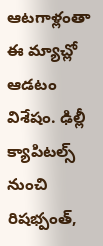ఆటగాళ్లంతా ఈ మ్యాచ్లో ఆడటం విశేషం. ఢిల్లీ క్యాపిటల్స్ నుంచి రిషభ్పంత్,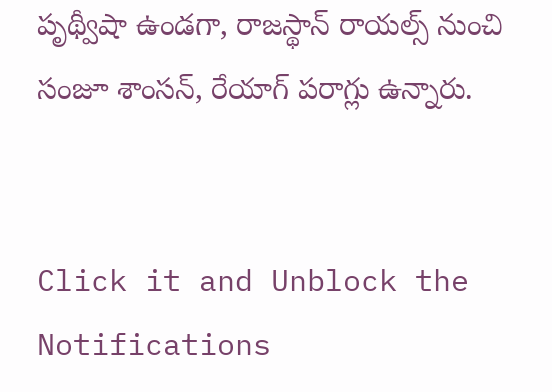పృథ్వీషా ఉండగా, రాజస్థాన్ రాయల్స్ నుంచి సంజూ శాంసన్, రేయాగ్ పరాగ్లు ఉన్నారు.


Click it and Unblock the Notifications